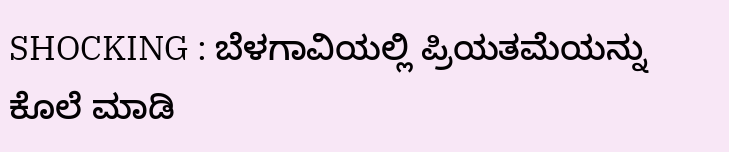SHOCKING : ಬೆಳಗಾವಿಯಲ್ಲಿ ಪ್ರಿಯತಮೆಯನ್ನು ಕೊಲೆ ಮಾಡಿ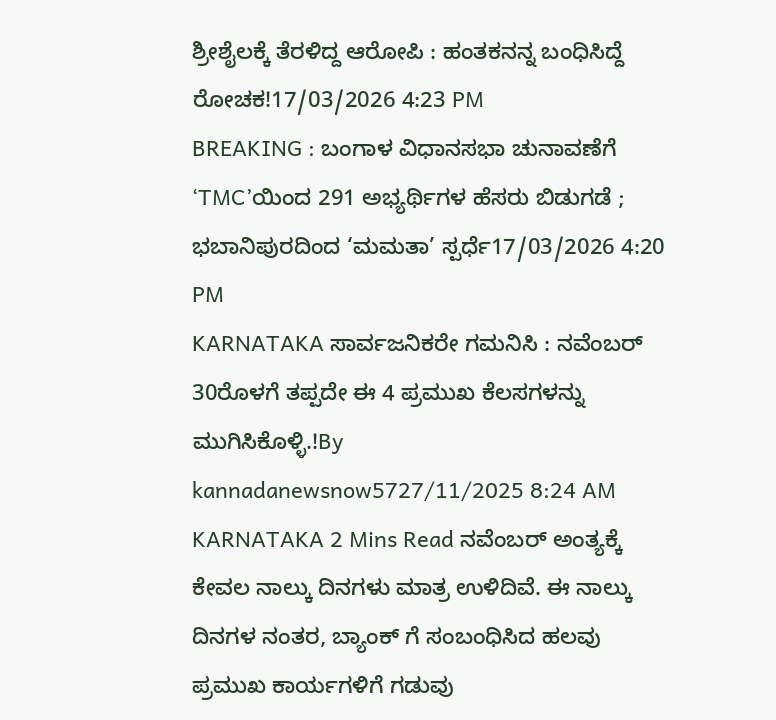ಶ್ರೀಶೈಲಕ್ಕೆ ತೆರಳಿದ್ದ ಆರೋಪಿ : ಹಂತಕನನ್ನ ಬಂಧಿಸಿದ್ದೆ ರೋಚಕ!17/03/2026 4:23 PM
BREAKING : ಬಂಗಾಳ ವಿಧಾನಸಭಾ ಚುನಾವಣೆಗೆ ‘TMC’ಯಿಂದ 291 ಅಭ್ಯರ್ಥಿಗಳ ಹೆಸರು ಬಿಡುಗಡೆ ; ಭಬಾನಿಪುರದಿಂದ ‘ಮಮತಾ’ ಸ್ಪರ್ಧೆ17/03/2026 4:20 PM
KARNATAKA ಸಾರ್ವಜನಿಕರೇ ಗಮನಿಸಿ : ನವೆಂಬರ್ 30ರೊಳಗೆ ತಪ್ಪದೇ ಈ 4 ಪ್ರಮುಖ ಕೆಲಸಗಳನ್ನು ಮುಗಿಸಿಕೊಳ್ಳಿ.!By kannadanewsnow5727/11/2025 8:24 AM KARNATAKA 2 Mins Read ನವೆಂಬರ್ ಅಂತ್ಯಕ್ಕೆ ಕೇವಲ ನಾಲ್ಕು ದಿನಗಳು ಮಾತ್ರ ಉಳಿದಿವೆ. ಈ ನಾಲ್ಕು ದಿನಗಳ ನಂತರ, ಬ್ಯಾಂಕ್ ಗೆ ಸಂಬಂಧಿಸಿದ ಹಲವು ಪ್ರಮುಖ ಕಾರ್ಯಗಳಿಗೆ ಗಡುವು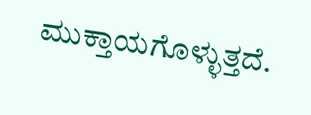ಮುಕ್ತಾಯಗೊಳ್ಳುತ್ತದೆ.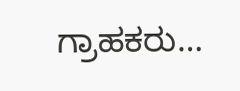ಗ್ರಾಹಕರು…